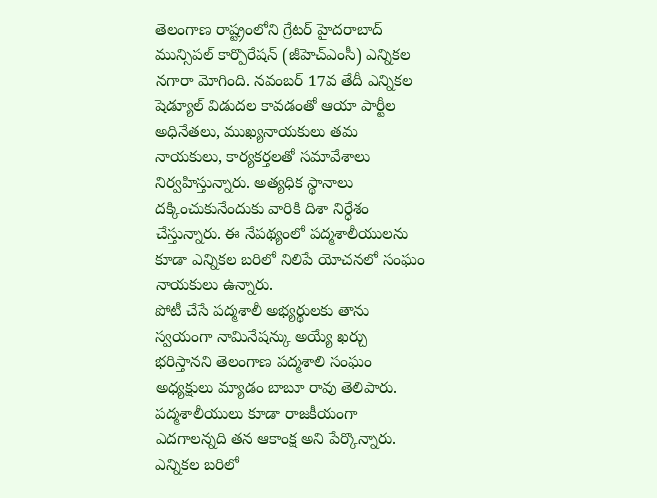తెలంగాణ రాష్ట్రంలోని గ్రేటర్ హైదరాబాద్ మున్సిపల్ కార్పొరేషన్ (జీహెచ్ఎంసీ) ఎన్నికల నగారా మోగింది. నవంబర్ 17వ తేదీ ఎన్నికల షెడ్యూల్ విడుదల కావడంతో ఆయా పార్టీల అధినేతలు, ముఖ్యనాయకులు తమ నాయకులు, కార్యకర్తలతో సమావేశాలు నిర్వహిస్తున్నారు. అత్యధిక స్థానాలు దక్కించుకునేందుకు వారికి దిశా నిర్ధేశం చేస్తున్నారు. ఈ నేపథ్యంలో పద్మశాలీయులను కూడా ఎన్నికల బరిలో నిలిపే యోచనలో సంఘం నాయకులు ఉన్నారు.
పోటీ చేసే పద్మశాలీ అభ్యర్థులకు తాను స్వయంగా నామినేషన్కు అయ్యే ఖర్చు భరిస్తానని తెలంగాణ పద్మశాలి సంఘం అధ్యక్షులు మ్యాడం బాబూ రావు తెలిపారు. పద్మశాలీయులు కూడా రాజకీయంగా ఎదగాలన్నది తన ఆకాంక్ష అని పేర్కొన్నారు. ఎన్నికల బరిలో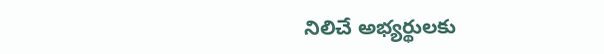నిలిచే అభ్యర్థులకు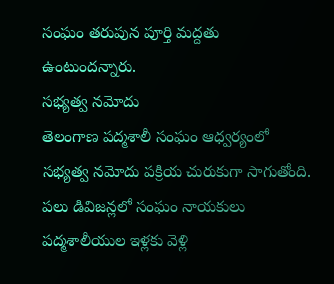సంఘం తరుపున పూర్తి మద్దతు ఉంటుందన్నారు.
సభ్యత్వ నమోదు
తెలంగాణ పద్మశాలీ సంఘం ఆధ్వర్యంలో సభ్యత్వ నమోదు పక్రియ చురుకుగా సాగుతోంది. పలు డివిజన్లలో సంఘం నాయకులు పద్మశాలీయుల ఇళ్లకు వెళ్లి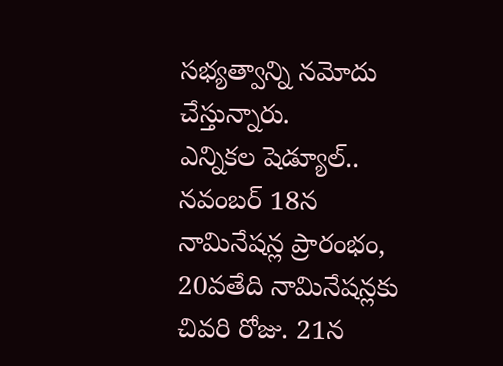సభ్యత్వాన్ని నమోదు చేస్తున్నారు.
ఎన్నికల షెడ్యూల్..
నవంబర్ 18న నామినేషన్ల ప్రారంభం, 20వతేది నామినేషన్లకు చివరి రోజు. 21న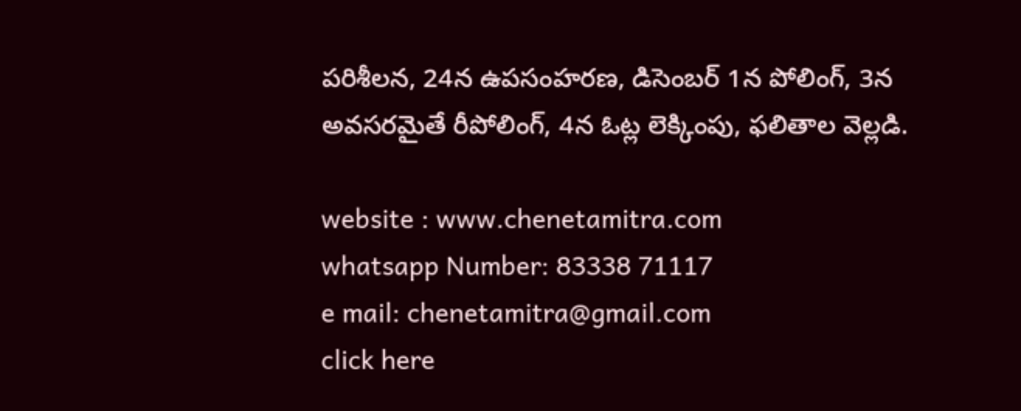పరిశీలన, 24న ఉపసంహరణ, డిసెంబర్ 1న పోలింగ్, 3న అవసరమైతే రీపోలింగ్, 4న ఓట్ల లెక్కింపు, ఫలితాల వెల్లడి.

website : www.chenetamitra.com
whatsapp Number: 83338 71117
e mail: chenetamitra@gmail.com
click here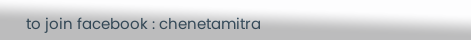to join facebook : chenetamitra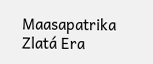Maasapatrika Zlatá Era